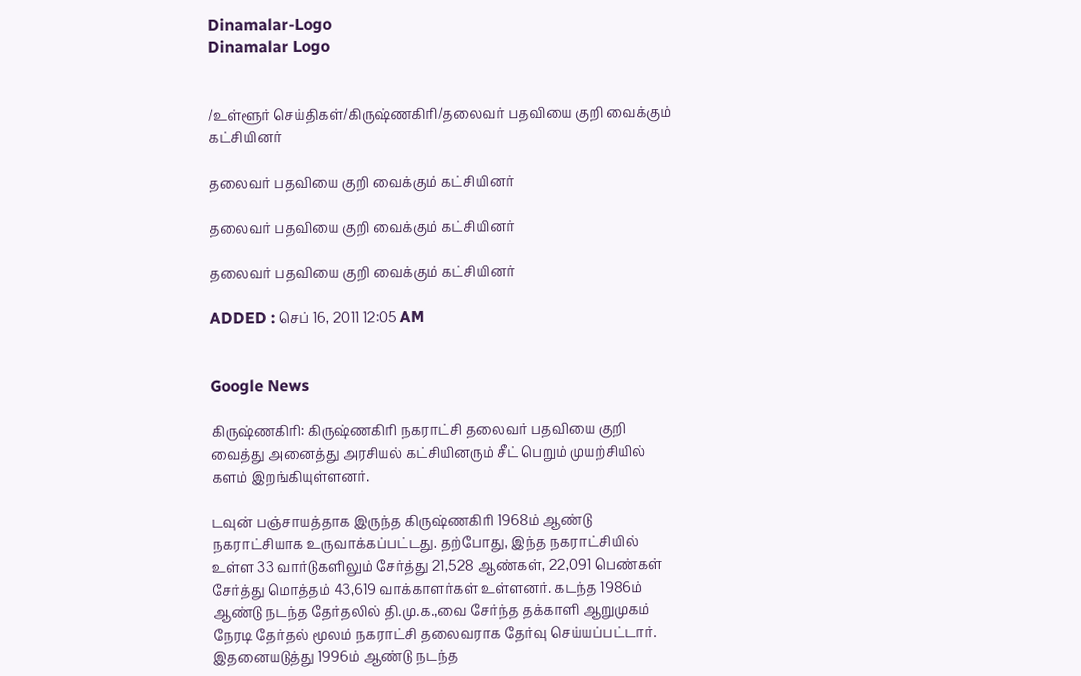Dinamalar-Logo
Dinamalar Logo


/உள்ளூர் செய்திகள்/கிருஷ்ணகிரி/தலைவர் பதவியை குறி வைக்கும் கட்சியினர்

தலைவர் பதவியை குறி வைக்கும் கட்சியினர்

தலைவர் பதவியை குறி வைக்கும் கட்சியினர்

தலைவர் பதவியை குறி வைக்கும் கட்சியினர்

ADDED : செப் 16, 2011 12:05 AM


Google News

கிருஷ்ணகிரி: கிருஷ்ணகிரி நகராட்சி தலைவர் பதவியை குறி வைத்து அனைத்து அரசியல் கட்சியினரும் சீட் பெறும் முயற்சியில் களம் இறங்கியுள்ளனர்.

டவுன் பஞ்சாயத்தாக இருந்த கிருஷ்ணகிரி 1968ம் ஆண்டு நகராட்சியாக உருவாக்கப்பட்டது. தற்போது, இந்த நகராட்சியில் உள்ள 33 வார்டுகளிலும் சேர்த்து 21,528 ஆண்கள், 22,091 பெண்கள் சேர்த்து மொத்தம் 43,619 வாக்காளர்கள் உள்ளனர். கடந்த 1986ம் ஆண்டு நடந்த தேர்தலில் தி.மு.க.,வை சேர்ந்த தக்காளி ஆறுமுகம் நேரடி தேர்தல் மூலம் நகராட்சி தலைவராக தேர்வு செய்யப்பட்டார். இதனையடுத்து 1996ம் ஆண்டு நடந்த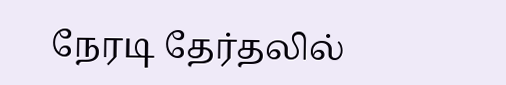நேரடி தேர்தலில்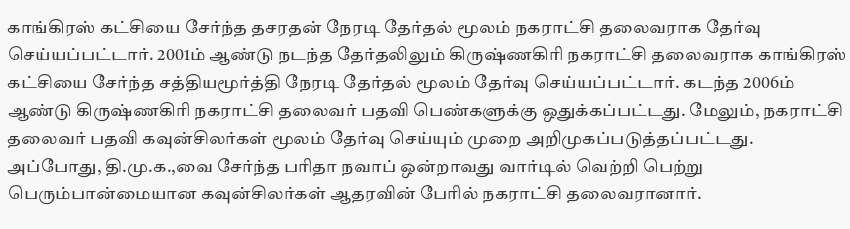காங்கிரஸ் கட்சியை சேர்ந்த தசரதன் நேரடி தேர்தல் மூலம் நகராட்சி தலைவராக தேர்வு செய்யப்பட்டார். 2001ம் ஆண்டு நடந்த தேர்தலிலும் கிருஷ்ணகிரி நகராட்சி தலைவராக காங்கிரஸ் கட்சியை சேர்ந்த சத்தியமூர்த்தி நேரடி தேர்தல் மூலம் தேர்வு செய்யப்பட்டார். கடந்த 2006ம் ஆண்டு கிருஷ்ணகிரி நகராட்சி தலைவர் பதவி பெண்களுக்கு ஒதுக்கப்பட்டது. மேலும், நகராட்சி தலைவர் பதவி கவுன்சிலர்கள் மூலம் தேர்வு செய்யும் முறை அறிமுகப்படுத்தப்பட்டது. அப்போது, தி.மு.க.,வை சேர்ந்த பரிதா நவாப் ஒன்றாவது வார்டில் வெற்றி பெற்று பெரும்பான்மையான கவுன்சிலர்கள் ஆதரவின் பேரில் நகராட்சி தலைவரானார்.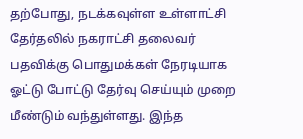தற்போது, நடக்கவுள்ள உள்ளாட்சி தேர்தலில் நகராட்சி தலைவர் பதவிக்கு பொதுமக்கள் நேரடியாக ஓட்டு போட்டு தேர்வு செய்யும் முறை மீண்டும் வந்துள்ளது. இந்த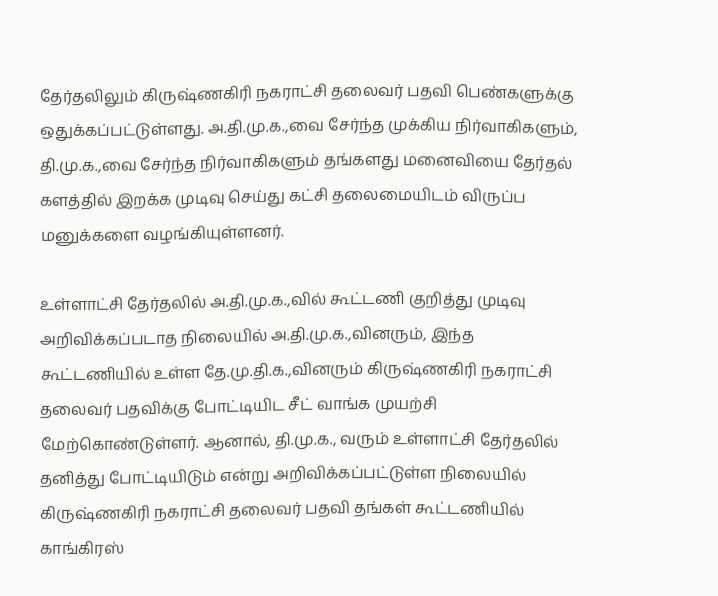தேர்தலிலும் கிருஷ்ணகிரி நகராட்சி தலைவர் பதவி பெண்களுக்கு ஒதுக்கப்பட்டுள்ளது. அ.தி.மு.க.,வை சேர்ந்த முக்கிய நிர்வாகிகளும், தி.மு.க.,வை சேர்ந்த நிர்வாகிகளும் தங்களது மனைவியை தேர்தல் களத்தில் இறக்க முடிவு செய்து கட்சி தலைமையிடம் விருப்ப மனுக்களை வழங்கியுள்ளனர்.

உள்ளாட்சி தேர்தலில் அ.தி.மு.க.,வில் கூட்டணி குறித்து முடிவு அறிவிக்கப்படாத நிலையில் அ.தி.மு.க.,வினரும், இந்த கூட்டணியில் உள்ள தே.மு.தி.க.,வினரும் கிருஷ்ணகிரி நகராட்சி தலைவர் பதவிக்கு போட்டியிட சீட் வாங்க முயற்சி மேற்கொண்டுள்ளர். ஆனால், தி.மு.க., வரும் உள்ளாட்சி தேர்தலில் தனித்து போட்டியிடும் என்று அறிவிக்கப்பட்டுள்ள நிலையில் கிருஷ்ணகிரி நகராட்சி தலைவர் பதவி தங்கள் கூட்டணியில் காங்கிரஸ்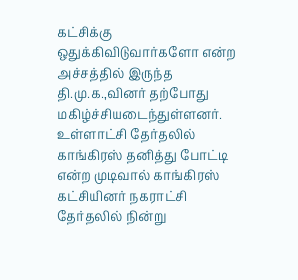கட்சிக்கு ஒதுக்கிவிடுவார்களோ என்ற அச்சத்தில் இருந்த தி.மு.க.,வினர் தற்போது மகிழ்ச்சியடைந்துள்ளனர். உள்ளாட்சி தேர்தலில் காங்கிரஸ் தனித்து போட்டி என்ற முடிவால் காங்கிரஸ் கட்சியினர் நகராட்சி தேர்தலில் நின்று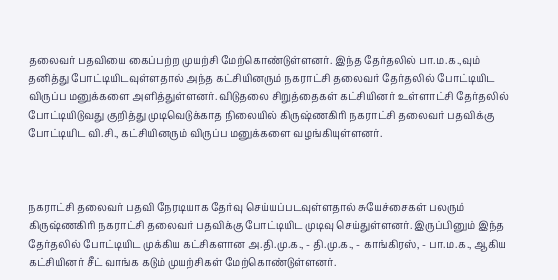தலைவர் பதவியை கைப்பற்ற முயற்சி மேற்கொண்டுள்ளனர். இந்த தேர்தலில் பா.ம.க.,வும் தனித்து போட்டியிடவுள்ளதால் அந்த கட்சியினரும் நகராட்சி தலைவர் தேர்தலில் போட்டியிட விருப்ப மனுக்களை அளித்துள்ளனர். விடுதலை சிறுத்தைகள் கட்சியினர் உள்ளாட்சி தேர்தலில் போட்டியிடுவது குறித்து முடிவெடுக்காத நிலையில் கிருஷ்ணகிரி நகராட்சி தலைவர் பதவிக்கு போட்டியிட வி.சி., கட்சியினரும் விருப்ப மனுக்களை வழங்கியுள்ளனர்.



நகராட்சி தலைவர் பதவி நேரடியாக தேர்வு செய்யப்படவுள்ளதால் சுயேச்சைகள் பலரும் கிருஷ்ணகிரி நகராட்சி தலைவர் பதவிக்கு போட்டியிட முடிவு செய்துள்ளனர். இருப்பினும் இந்த தேர்தலில் போட்டியிட முக்கிய கட்சிகளான அ.தி.மு.க., - தி.மு.க., - காங்கிரஸ், - பா.ம.க., ஆகிய கட்சியினர் சீட் வாங்க கடும் முயற்சிகள் மேற்கொண்டுள்ளனர்.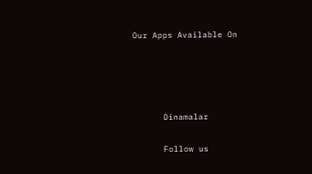Our Apps Available On




      Dinamalar

      Follow us